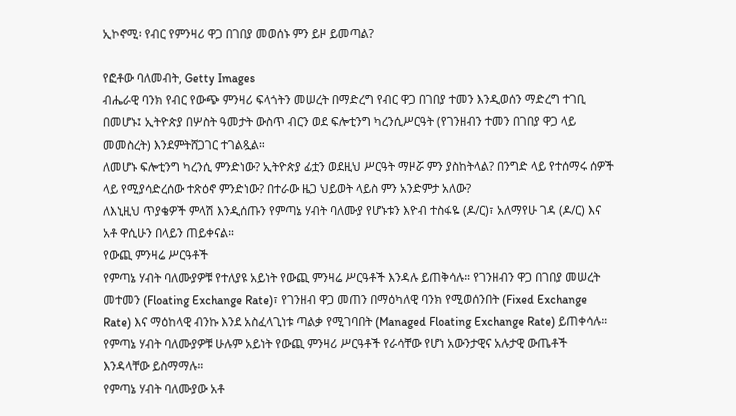ኢኮኖሚ፡ የብር የምንዛሪ ዋጋ በገበያ መወሰኑ ምን ይዞ ይመጣል?

የፎቶው ባለመብት, Getty Images
ብሔራዊ ባንክ የብር የውጭ ምንዛሪ ፍላጎትን መሠረት በማድረግ የብር ዋጋ በገበያ ተመን እንዲወሰን ማድረግ ተገቢ በመሆኑ፤ ኢትዮጵያ በሦስት ዓመታት ውስጥ ብርን ወደ ፍሎቲንግ ካረንሲሥርዓት (የገንዘብን ተመን በገበያ ዋጋ ላይ መመስረት) እንደምትሸጋገር ተገልጿል።
ለመሆኑ ፍሎቲንግ ካረንሲ ምንድነው? ኢትዮጵያ ፊቷን ወደዚህ ሥርዓት ማዞሯ ምን ያስከትላል? በንግድ ላይ የተሰማሩ ሰዎች ላይ የሚያሳድረሰው ተጽዕኖ ምንድነው? በተራው ዜጋ ህይወት ላይስ ምን አንድምታ አለው?
ለእኒዚህ ጥያቄዎች ምላሽ እንዲሰጡን የምጣኔ ሃብት ባለሙያ የሆኑቱን እዮብ ተስፋዬ (ዶ/ር)፣ አለማየሁ ገዳ (ዶ/ር) እና አቶ ዋሲሁን በላይን ጠይቀናል።
የውጪ ምንዛሬ ሥርዓቶች
የምጣኔ ሃብት ባለሙያዎቹ የተለያዩ አይነት የውጪ ምንዛሬ ሥርዓቶች እንዳሉ ይጠቅሳሉ። የገንዘብን ዋጋ በገበያ መሠረት መተመን (Floating Exchange Rate)፣ የገንዘብ ዋጋ መጠን በማዕካለዊ ባንክ የሚወሰንበት (Fixed Exchange Rate) እና ማዕከላዊ ብንኩ እንደ አስፈላጊነቱ ጣልቃ የሚገባበት (Managed Floating Exchange Rate) ይጠቀሳሉ።
የምጣኔ ሃብት ባለሙያዎቹ ሁሉም አይነት የውጪ ምንዛሪ ሥርዓቶች የራሳቸው የሆነ አውንታዊና አሉታዊ ውጤቶች እንዳላቸው ይስማማሉ።
የምጣኔ ሃብት ባለሙያው አቶ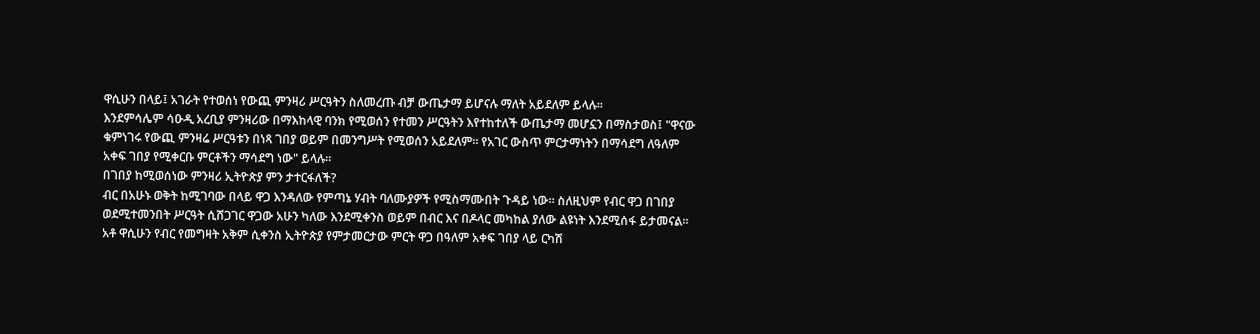ዋሲሁን በላይ፤ አገራት የተወሰነ የውጪ ምንዛሪ ሥርዓትን ስለመረጡ ብቻ ውጤታማ ይሆናሉ ማለት አይደለም ይላሉ።
እንደምሳሌም ሳዑዲ አረቢያ ምንዛሪው በማእከላዊ ባንክ የሚወሰን የተመን ሥርዓትን እየተከተለች ውጤታማ መሆኗን በማስታወስ፤ "ዋናው ቁምነገሩ የውጪ ምንዛሬ ሥርዓቱን በነጻ ገበያ ወይም በመንግሥት የሚወሰን አይደለም። የአገር ውስጥ ምርታማነትን በማሳደግ ለዓለም አቀፍ ገበያ የሚቀርቡ ምርቶችን ማሳደግ ነው" ይላሉ።
በገበያ ከሚወሰነው ምንዛሪ ኢትዮጵያ ምን ታተርፋለች?
ብር በአሁኑ ወቅት ከሚገባው በላይ ዋጋ እንዳለው የምጣኔ ሃብት ባለሙያዎች የሚስማሙበት ጉዳይ ነው። ስለዚህም የብር ዋጋ በገበያ ወደሚተመንበት ሥርዓት ሲሸጋገር ዋጋው አሁን ካለው እንደሚቀንስ ወይም በብር እና በዶላር መካከል ያለው ልዩነት እንደሚሰፋ ይታመናል።
አቶ ዋሲሁን የብር የመግዛት አቅም ሲቀንስ ኢትዮጵያ የምታመርታው ምርት ዋጋ በዓለም አቀፍ ገበያ ላይ ርካሽ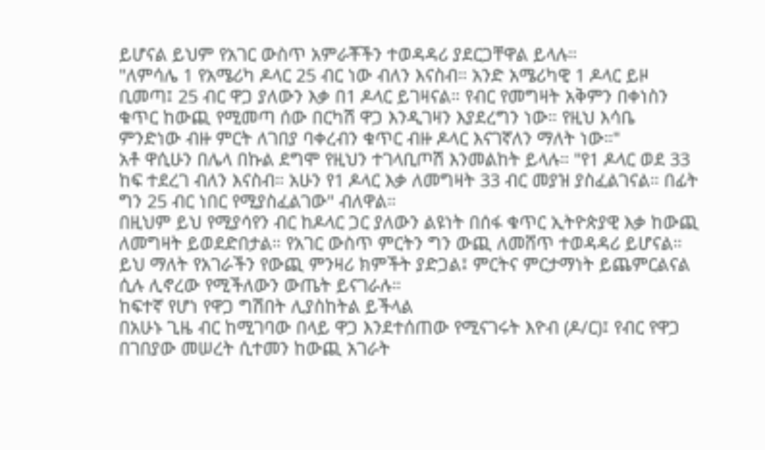ይሆናል ይህም የአገር ውስጥ አምራቾችን ተወዳዳሪ ያደርጋቸዋል ይላሉ።
"ለምሳሌ 1 የአሜሪካ ዶላር 25 ብር ነው ብለን እናስብ። አንድ አሜሪካዊ 1 ዶላር ይዞ ቢመጣ፤ 25 ብር ዋጋ ያለውን እቃ በ1 ዶላር ይገዛናል። የብር የመግዛት አቅምን በቀነስን ቁጥር ከውጪ የሚመጣ ሰው በርካሽ ዋጋ እንዲገዛን እያደረግን ነው። የዚህ እሳቤ ምንድነው ብዙ ምርት ለገበያ ባቀረብን ቁጥር ብዙ ዶላር እናገኛለን ማለት ነው።"
አቶ ዋሲሁን በሌላ በኩል ደግሞ የዚህን ተገላቢጦሽ እንመልከት ይላሉ። "የ1 ዶላር ወደ 33 ከፍ ተደረገ ብለን እናስብ። አሁን የ1 ዶላር እቃ ለመግዛት 33 ብር መያዝ ያስፈልገናል። በፊት ግን 25 ብር ነበር የሚያስፈልገው" ብለዋል።
በዚህም ይህ የሚያሳየን ብር ከዶላር ጋር ያለውን ልዩነት በሰፋ ቁጥር ኢትዮጵያዊ እቃ ከውጪ ለመግዛት ይወደድበታል። የአገር ውስጥ ምርትን ግን ውጪ ለመሸጥ ተወዳዳሪ ይሆናል። ይህ ማለት የአገራችን የውጪ ምንዛሪ ክምችት ያድጋል፤ ምርትና ምርታማነት ይጨምርልናል ሲሉ ሊኖረው የሚችለውን ውጤት ይናገራሉ።
ከፍተኛ የሆነ የዋጋ ግሽበት ሊያስከትል ይችላል
በአሁኑ ጊዜ ብር ከሚገባው በላይ ዋጋ እንደተሰጠው የሚናገሩት እዮብ (ዶ/ር)፤ የብር የዋጋ በገበያው መሠረት ሲተመን ከውጪ አገራት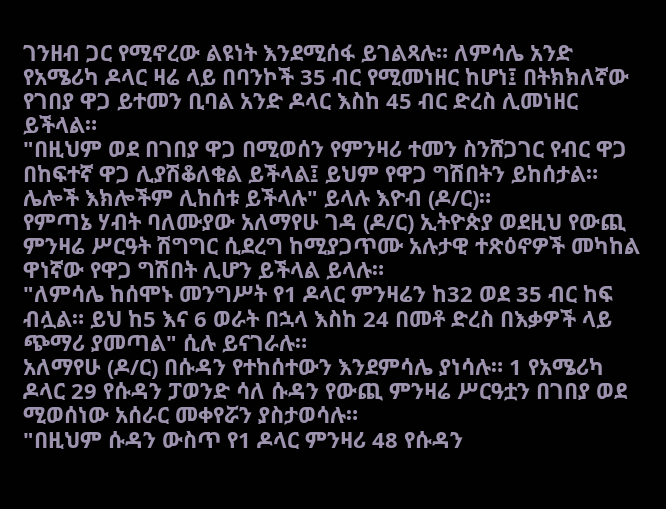ገንዘብ ጋር የሚኖረው ልዩነት እንደሚሰፋ ይገልጻሉ። ለምሳሌ አንድ የአሜሪካ ዶላር ዛሬ ላይ በባንኮች 35 ብር የሚመነዘር ከሆነ፤ በትክክለኛው የገበያ ዋጋ ይተመን ቢባል አንድ ዶላር እስከ 45 ብር ድረስ ሊመነዘር ይችላል።
"በዚህም ወደ በገበያ ዋጋ በሚወሰን የምንዛሪ ተመን ስንሸጋገር የብር ዋጋ በከፍተኛ ዋጋ ሊያሽቆለቁል ይችላል፤ ይህም የዋጋ ግሽበትን ይከሰታል። ሌሎች እክሎችም ሊከሰቱ ይችላሉ" ይላሉ እዮብ (ዶ/ር)።
የምጣኔ ሃብት ባለሙያው አለማየሁ ገዳ (ዶ/ር) ኢትዮጵያ ወደዚህ የውጪ ምንዛሬ ሥርዓት ሽግግር ሲደረግ ከሚያጋጥሙ አሉታዊ ተጽዕኖዎች መካከል ዋነኛው የዋጋ ግሽበት ሊሆን ይችላል ይላሉ።
"ለምሳሌ ከሰሞኑ መንግሥት የ1 ዶላር ምንዛሬን ከ32 ወደ 35 ብር ከፍ ብሏል። ይህ ከ5 እና 6 ወራት በኋላ እስከ 24 በመቶ ድረስ በእቃዎች ላይ ጭማሪ ያመጣል" ሲሉ ይናገራሉ።
አለማየሁ (ዶ/ር) በሱዳን የተከሰተውን እንደምሳሌ ያነሳሉ። 1 የአሜሪካ ዶላር 29 የሱዳን ፓወንድ ሳለ ሱዳን የውጪ ምንዛሬ ሥርዓቷን በገበያ ወደ ሚወሰነው አሰራር መቀየሯን ያስታወሳሉ።
"በዚህም ሱዳን ውስጥ የ1 ዶላር ምንዛሪ 48 የሱዳን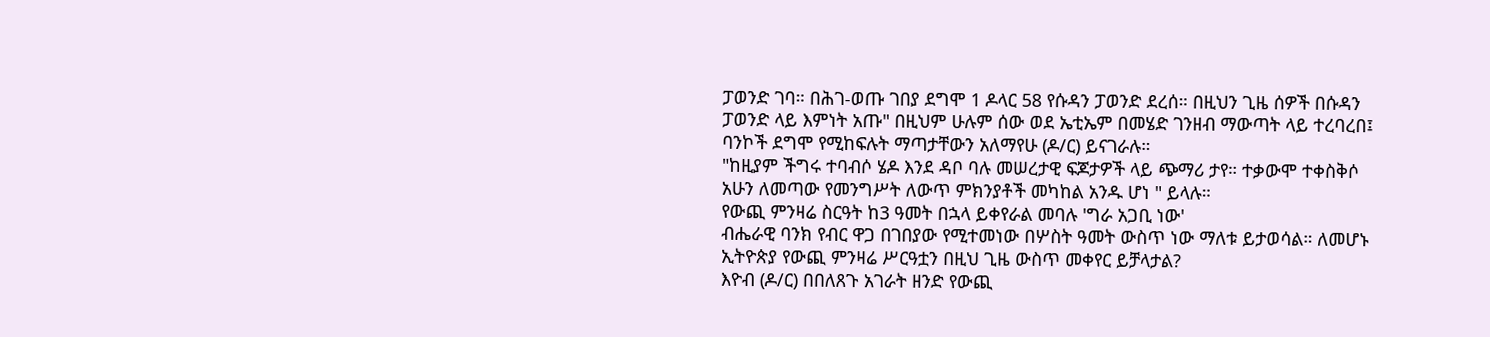ፓወንድ ገባ። በሕገ-ወጡ ገበያ ደግሞ 1 ዶላር 58 የሱዳን ፓወንድ ደረሰ። በዚህን ጊዜ ሰዎች በሱዳን ፓወንድ ላይ እምነት አጡ" በዚህም ሁሉም ሰው ወደ ኤቲኤም በመሄድ ገንዘብ ማውጣት ላይ ተረባረበ፤ ባንኮች ደግሞ የሚከፍሉት ማጣታቸውን አለማየሁ (ዶ/ር) ይናገራሉ።
"ከዚያም ችግሩ ተባብሶ ሄዶ እንደ ዳቦ ባሉ መሠረታዊ ፍጆታዎች ላይ ጭማሪ ታየ። ተቃውሞ ተቀስቅሶ አሁን ለመጣው የመንግሥት ለውጥ ምክንያቶች መካከል አንዱ ሆነ " ይላሉ።
የውጪ ምንዛሬ ስርዓት ከ3 ዓመት በኋላ ይቀየራል መባሉ 'ግራ አጋቢ ነው'
ብሔራዊ ባንክ የብር ዋጋ በገበያው የሚተመነው በሦስት ዓመት ውስጥ ነው ማለቱ ይታወሳል። ለመሆኑ ኢትዮጵያ የውጪ ምንዛሬ ሥርዓቷን በዚህ ጊዜ ውስጥ መቀየር ይቻላታል?
እዮብ (ዶ/ር) በበለጸጉ አገራት ዘንድ የውጪ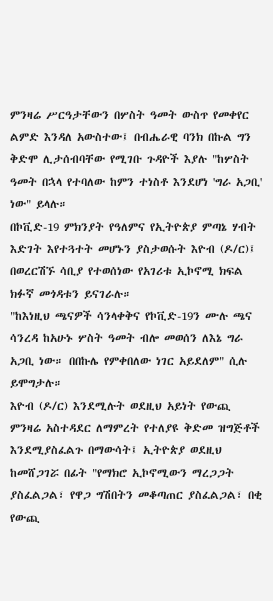ምንዛሬ ሥርዓታቸውን በሦስት ዓመት ውስጥ የመቀየር ልምድ እንዳለ አውስተው፤ በብሔራዊ ባንክ በኩል ግን ቅድሞ ሊታሰብባቸው የሚገቡ ጉዳዮች እያሉ "ከሦስት ዓመት በኋላ የተባለው ከምን ተነስቶ እንደሆነ 'ግራ አጋቢ' ነው" ይላሉ።
በኮቪድ-19 ምክንያት የዓለምና የኢትዮጵያ ምጣኔ ሃብት እድገት እየተጓተት መሆኑን ያስታወሱት እዮብ (ዶ/ር)፤ በወረርሽኙ ሳቢያ የተወሰነው የአገሪቱ ኢኮኖሚ ክፍል ክፉኛ መጎዳቱን ይናገራሉ።
"ከእነዚህ ጫናዎች ሳንላቀቅና የኮቪድ-19ን ሙሉ ጫና ሳንረዳ ከአሁኑ ሦስት ዓመት ብሎ መወሰን ለእኔ ግራ አጋቢ ነው። በበኩሌ የምቀበለው ነገር አይደለም" ሲሉ ይሞግታሉ።
እዮብ (ዶ/ር) እንደሚሉት ወደዚህ አይነት የውጪ ምንዛሬ አስተዳደር ለማምረት የተለያዩ ቅድመ ዝግጅቶች እንደሚያስፈልጉ በማውሳት፤ ኢትዮጵያ ወደዚህ ከመሸጋገሯ በፊት "የማክሮ ኢኮኖሚውን ማረጋጋት ያስፈልጋል፣ የዋጋ ግሽበትን መቆጣጠር ያስፈልጋል፣ በቂ የውጪ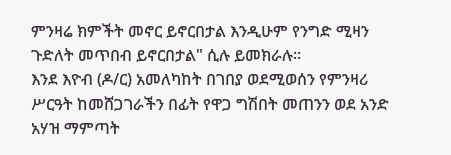ምንዛሬ ክምችት መኖር ይኖርበታል እንዲሁም የንግድ ሚዛን ጉድለት መጥበብ ይኖርበታል" ሲሉ ይመክራሉ።
እንደ እዮብ (ዶ/ር) አመለካከት በገበያ ወደሚወሰን የምንዛሪ ሥርዓት ከመሸጋገራችን በፊት የዋጋ ግሽበት መጠንን ወደ አንድ አሃዝ ማምጣት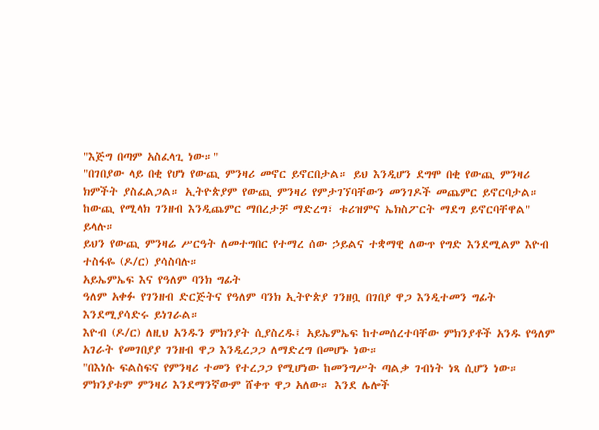"እጅግ በጣም አስፈላጊ ነው።"
"በገበያው ላይ በቂ የሆነ የውጪ ምንዛሪ መኖር ይኖርበታል። ይህ እንዲሆን ደግሞ በቂ የውጪ ምንዛሪ ክምችት ያስፈልጋል። ኢትዮጵያም የውጪ ምንዛሪ የምታገኘባቸውን መንገዶች መጨምር ይኖርባታል። ከውጪ የሚላክ ገንዘብ እንዲጨምር ማበረታቻ ማድረግ፣ ቱሪዝምና ኤክስፖርት ማደግ ይኖርባቸዋል" ይላሉ።
ይህን የውጪ ምንዛሬ ሥርዓት ለመተግበር የተማረ ሰው ኃይልና ተቋማዊ ለውጥ የግድ እንደሚልም እዮብ ተስፋዬ (ዶ/ር) ያሳስባሉ።
አይኤምኤፍ እና የዓለም ባንክ ግፊት
ዓለም አቀፉ የገንዘብ ድርጅትና የዓለም ባንክ ኢትዮጵያ ገንዘቧ በገበያ ዋጋ እንዲተመን ግፊት እንደሚያሳድሩ ይነገራል።
እዮብ (ዶ/ር) ለዚህ አንዱን ምክንያት ሲያስረዱ፤ አይኤምኤፍ ከተመሰረተባቸው ምክንያቶች አንዱ የዓለም አገራት የመገበያያ ገንዘብ ዋጋ እንዲረጋጋ ለማድረግ በመሆኑ ነው።
"በእነሱ ፍልስፍና የምንዛሪ ተመን የተረጋጋ የሚሆነው ከመንግሥት ጣልቃ ገብነት ነጻ ሲሆን ነው። ምክንያቱም ምንዛሪ እንደማንኛውም ሸቀጥ ዋጋ አለው። እንደ ሌሎች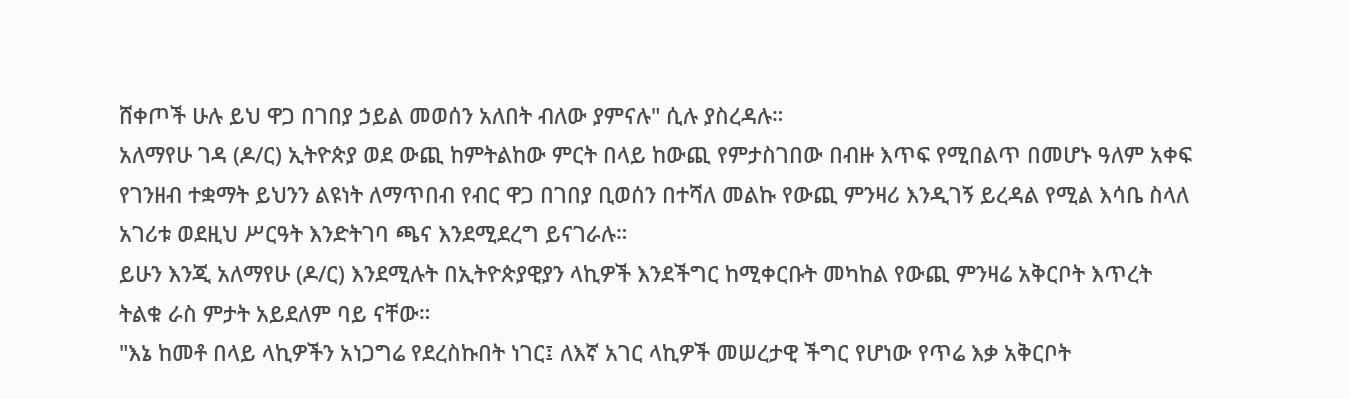ሸቀጦች ሁሉ ይህ ዋጋ በገበያ ኃይል መወሰን አለበት ብለው ያምናሉ" ሲሉ ያስረዳሉ።
አለማየሁ ገዳ (ዶ/ር) ኢትዮጵያ ወደ ውጪ ከምትልከው ምርት በላይ ከውጪ የምታስገበው በብዙ እጥፍ የሚበልጥ በመሆኑ ዓለም አቀፍ የገንዘብ ተቋማት ይህንን ልዩነት ለማጥበብ የብር ዋጋ በገበያ ቢወሰን በተሻለ መልኩ የውጪ ምንዛሪ እንዲገኝ ይረዳል የሚል እሳቤ ስላለ አገሪቱ ወደዚህ ሥርዓት እንድትገባ ጫና እንደሚደረግ ይናገራሉ።
ይሁን እንጂ አለማየሁ (ዶ/ር) እንደሚሉት በኢትዮጵያዊያን ላኪዎች እንደችግር ከሚቀርቡት መካከል የውጪ ምንዛሬ አቅርቦት እጥረት ትልቁ ራስ ምታት አይደለም ባይ ናቸው።
"እኔ ከመቶ በላይ ላኪዎችን አነጋግሬ የደረስኩበት ነገር፤ ለእኛ አገር ላኪዎች መሠረታዊ ችግር የሆነው የጥሬ እቃ አቅርቦት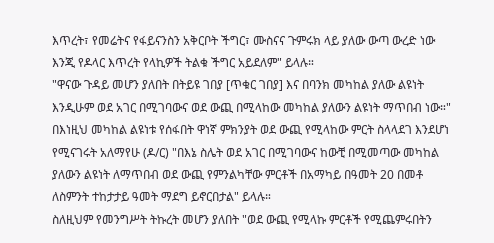እጥረት፣ የመሬትና የፋይናንስን አቅርቦት ችግር፣ ሙስናና ጉምሩክ ላይ ያለው ውጣ ውረድ ነው እንጂ የዶላር እጥረት የላኪዎች ትልቁ ችግር አይደለም" ይላሉ።
"ዋናው ጉዳይ መሆን ያለበት በትይዩ ገበያ [ጥቁር ገበያ] እና በባንክ መካከል ያለው ልዩነት እንዲሁም ወደ አገር በሚገባውና ወደ ውጪ በሚላከው መካከል ያለውን ልዩነት ማጥበብ ነው።"
በእነዚህ መካከል ልዩነቱ የሰፋበት ዋነኛ ምክንያት ወደ ውጪ የሚላከው ምርት ስላላደገ እንደሆነ የሚናገሩት አለማየሁ (ዶ/ር) "በእኔ ስሌት ወደ አገር በሚገባውና ከውቺ በሚመጣው መካከል ያለውን ልዩነት ለማጥበብ ወደ ውጪ የምንልካቸው ምርቶች በአማካይ በዓመት 20 በመቶ ለስምንት ተከታታይ ዓመት ማደግ ይኖርበታል" ይላሉ።
ስለዚህም የመንግሥት ትኩረት መሆን ያለበት "ወደ ውጪ የሚላኩ ምርቶች የሚጨምሩበትን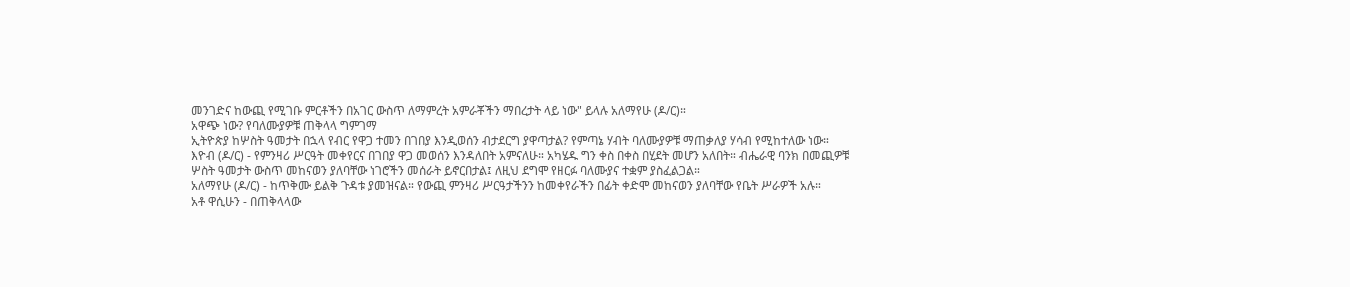መንገድና ከውጪ የሚገቡ ምርቶችን በአገር ውስጥ ለማምረት አምራቾችን ማበረታት ላይ ነው" ይላሉ አለማየሁ (ዶ/ር)።
አዋጭ ነው? የባለሙያዎቹ ጠቅላላ ግምገማ
ኢትዮጵያ ከሦስት ዓመታት በኋላ የብር የዋጋ ተመን በገበያ እንዲወሰን ብታደርግ ያዋጣታል? የምጣኔ ሃብት ባለሙያዎቹ ማጠቃለያ ሃሳብ የሚከተለው ነው።
እዮብ (ዶ/ር) - የምንዛሪ ሥርዓት መቀየርና በገበያ ዋጋ መወሰን እንዳለበት አምናለሁ። አካሄዱ ግን ቀስ በቀስ በሂደት መሆን አለበት። ብሔራዊ ባንክ በመጪዎቹ ሦስት ዓመታት ውስጥ መከናወን ያለባቸው ነገሮችን መሰራት ይኖርበታል፤ ለዚህ ደግሞ የዘርፉ ባለሙያና ተቋም ያስፈልጋል።
አለማየሁ (ዶ/ር) - ከጥቅሙ ይልቅ ጉዳቱ ያመዝናል። የውጪ ምንዛሪ ሥርዓታችንን ከመቀየራችን በፊት ቀድሞ መከናወን ያለባቸው የቤት ሥራዎች አሉ።
አቶ ዋሲሁን - በጠቅላላው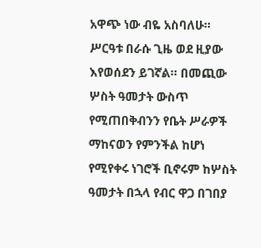አዋጭ ነው ብዬ አስባለሁ። ሥርዓቱ በራሱ ጊዜ ወደ ዚያው እየወሰደን ይገኛል። በመጪው ሦስት ዓመታት ውስጥ የሚጠበቅብንን የቤት ሥራዎች ማከናወን የምንችል ከሆነ የሚየቀሩ ነገሮች ቢኖሩም ከሦስት ዓመታት በኋላ የብር ዋጋ በገበያ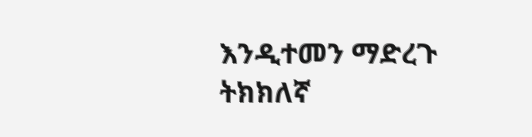እንዲተመን ማድረጉ ትክክለኛ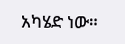አካሄድ ነው።